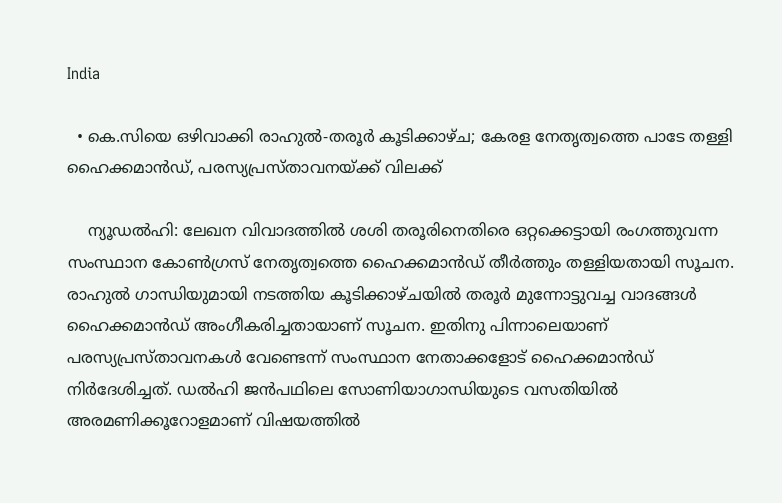India

  • കെ.സിയെ ഒഴിവാക്കി രാഹുല്‍-തരൂര്‍ കൂടിക്കാഴ്ച; കേരള നേതൃത്വത്തെ പാടേ തള്ളി ഹൈക്കമാന്‍ഡ്, പരസ്യപ്രസ്താവനയ്ക്ക് വിലക്ക്

    ന്യൂഡല്‍ഹി: ലേഖന വിവാദത്തില്‍ ശശി തരൂരിനെതിരെ ഒറ്റക്കെട്ടായി രംഗത്തുവന്ന സംസ്ഥാന കോണ്‍ഗ്രസ് നേതൃത്വത്തെ ഹൈക്കമാന്‍ഡ് തീര്‍ത്തും തള്ളിയതായി സൂചന. രാഹുല്‍ ഗാന്ധിയുമായി നടത്തിയ കൂടിക്കാഴ്ചയില്‍ തരൂര്‍ മുന്നോട്ടുവച്ച വാദങ്ങള്‍ ഹൈക്കമാന്‍ഡ് അംഗീകരിച്ചതായാണ് സൂചന. ഇതിനു പിന്നാലെയാണ് പരസ്യപ്രസ്താവനകള്‍ വേണ്ടെന്ന് സംസ്ഥാന നേതാക്കളോട് ഹൈക്കമാന്‍ഡ് നിര്‍ദേശിച്ചത്. ഡല്‍ഹി ജന്‍പഥിലെ സോണിയാഗാന്ധിയുടെ വസതിയില്‍ അരമണിക്കൂറോളമാണ് വിഷയത്തില്‍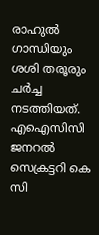രാഹുല്‍ ഗാന്ധിയും ശശി തരൂരും ചര്‍ച്ച നടത്തിയത്. എഐസിസി ജനറല്‍ സെക്രട്ടറി കെ സി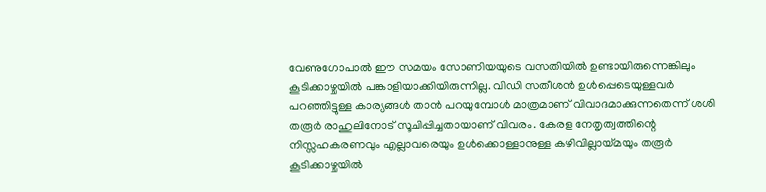വേണുഗോപാല്‍ ഈ സമയം സോണിയയുടെ വസതിയില്‍ ഉണ്ടായിരുന്നെങ്കിലും കൂടിക്കാഴ്ചയില്‍ പങ്കാളിയാക്കിയിരുന്നില്ല. വിഡി സതീശന്‍ ഉള്‍പ്പെടെയുള്ളവര്‍ പറഞ്ഞിട്ടുള്ള കാര്യങ്ങള്‍ താന്‍ പറയുമ്പോള്‍ മാത്രമാണ് വിവാദമാക്കുന്നതെന്ന് ശശി തരൂര്‍ രാഹുലിനോട് സൂചിപ്പിച്ചതായാണ് വിവരം. കേരള നേതൃത്വത്തിന്റെ നിസ്സഹകരണവും എല്ലാവരെയും ഉള്‍ക്കൊള്ളാനുള്ള കഴിവില്ലായ്മയും തരൂര്‍ കൂടിക്കാഴ്ചയില്‍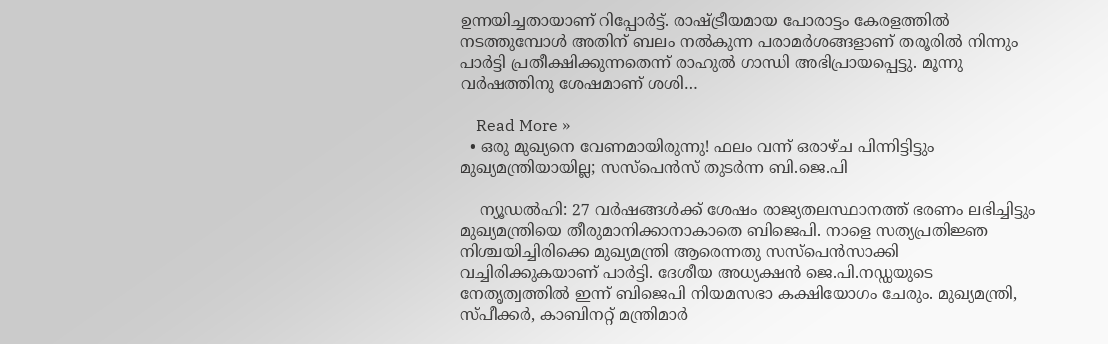ഉന്നയിച്ചതായാണ് റിപ്പോര്‍ട്ട്. രാഷ്ട്രീയമായ പോരാട്ടം കേരളത്തില്‍ നടത്തുമ്പോള്‍ അതിന് ബലം നല്‍കുന്ന പരാമര്‍ശങ്ങളാണ് തരൂരില്‍ നിന്നും പാര്‍ട്ടി പ്രതീക്ഷിക്കുന്നതെന്ന് രാഹുല്‍ ഗാന്ധി അഭിപ്രായപ്പെട്ടു. മൂന്നു വര്‍ഷത്തിനു ശേഷമാണ് ശശി…

    Read More »
  • ഒരു മുഖ്യനെ വേണമായിരുന്നു! ഫലം വന്ന് ഒരാഴ്ച പിന്നിട്ടിട്ടും മുഖ്യമന്ത്രിയായില്ല; സസ്‌പെന്‍സ് തുടര്‍ന്ന ബി.ജെ.പി

    ന്യൂഡല്‍ഹി: 27 വര്‍ഷങ്ങള്‍ക്ക് ശേഷം രാജ്യതലസ്ഥാനത്ത് ഭരണം ലഭിച്ചിട്ടും മുഖ്യമന്ത്രിയെ തീരുമാനിക്കാനാകാതെ ബിജെപി. നാളെ സത്യപ്രതിജ്ഞ നിശ്ചയിച്ചിരിക്കെ മുഖ്യമന്ത്രി ആരെന്നതു സസ്‌പെന്‍സാക്കി വച്ചിരിക്കുകയാണ് പാര്‍ട്ടി. ദേശീയ അധ്യക്ഷന്‍ ജെ.പി.നഡ്ഡയുടെ നേതൃത്വത്തില്‍ ഇന്ന് ബിജെപി നിയമസഭാ കക്ഷിയോഗം ചേരും. മുഖ്യമന്ത്രി, സ്പീക്കര്‍, കാബിനറ്റ് മന്ത്രിമാര്‍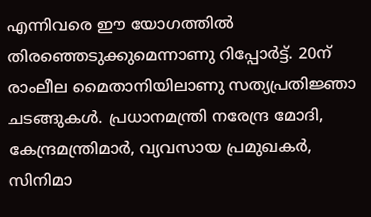എന്നിവരെ ഈ യോഗത്തില്‍ തിരഞ്ഞെടുക്കുമെന്നാണു റിപ്പോര്‍ട്ട്. 20ന് രാംലീല മൈതാനിയിലാണു സത്യപ്രതിജ്ഞാ ചടങ്ങുകള്‍. പ്രധാനമന്ത്രി നരേന്ദ്ര മോദി, കേന്ദ്രമന്ത്രിമാര്‍, വ്യവസായ പ്രമുഖകര്‍, സിനിമാ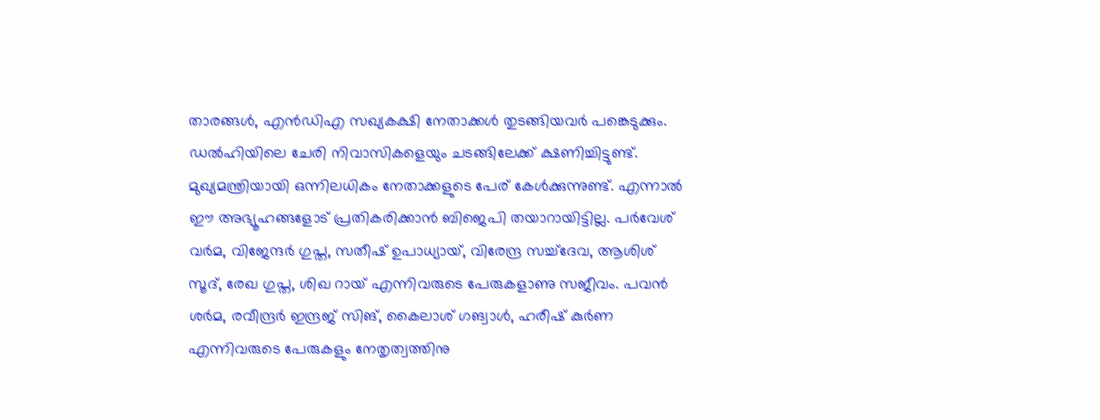താരങ്ങള്‍, എന്‍ഡിഎ സഖ്യകക്ഷി നേതാക്കള്‍ തുടങ്ങിയവര്‍ പങ്കെടുക്കും. ഡല്‍ഹിയിലെ ചേരി നിവാസികളെയും ചടങ്ങിലേക്ക് ക്ഷണിച്ചിട്ടുണ്ട്. മുഖ്യമന്ത്രിയായി ഒന്നിലധികം നേതാക്കളുടെ പേര് കേള്‍ക്കുന്നുണ്ട്. എന്നാല്‍ ഈ അഭ്യൂഹങ്ങളോട് പ്രതികരിക്കാന്‍ ബിജെപി തയാറായിട്ടില്ല. പര്‍വേശ് വര്‍മ, വിജേന്ദര്‍ ഗുപ്ത, സതീഷ് ഉപാധ്യായ്, വിരേന്ദ്ര സച്ച്‌ദേവ, ആശിശ് സൂദ്, രേഖ ഗുപ്ത, ശിഖ റായ് എന്നിവരുടെ പേരുകളാണു സജീവം. പവന്‍ ശര്‍മ, രവീന്ദ്രര്‍ ഇന്ദ്രജ് സിങ്, കൈലാശ് ഗങ്വാള്‍, ഹരീഷ് കുര്‍ണ എന്നിവരുടെ പേരുകളും നേതൃത്വത്തിനു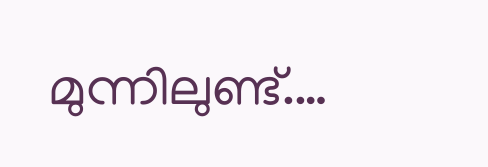മുന്നിലുണ്ട്.…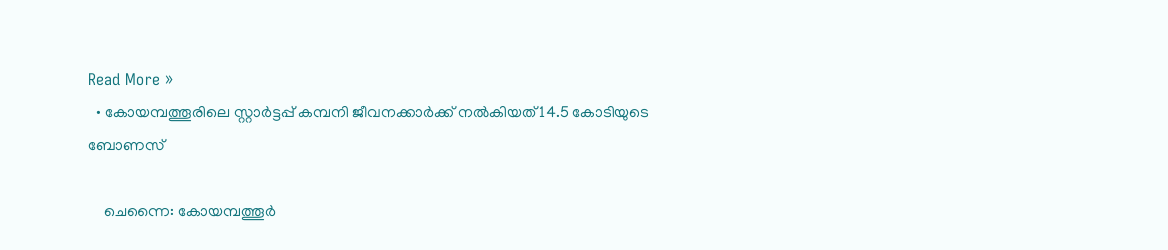Read More »
  • കോയമ്പത്തൂരിലെ സ്റ്റാര്‍ട്ടപ്പ് കമ്പനി ജീവനക്കാര്‍ക്ക് നല്‍കിയത് 14.5 കോടിയുടെ ബോണസ്

    ചെന്നൈ: കോയമ്പത്തൂര്‍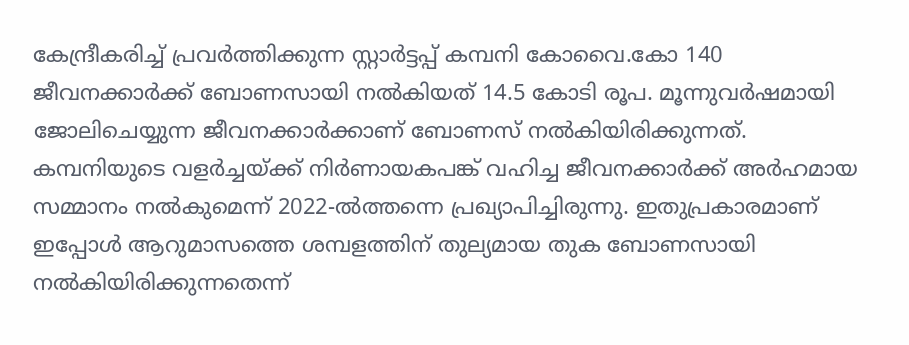കേന്ദ്രീകരിച്ച് പ്രവര്‍ത്തിക്കുന്ന സ്റ്റാര്‍ട്ടപ്പ് കമ്പനി കോവൈ.കോ 140 ജീവനക്കാര്‍ക്ക് ബോണസായി നല്‍കിയത് 14.5 കോടി രൂപ. മൂന്നുവര്‍ഷമായി ജോലിചെയ്യുന്ന ജീവനക്കാര്‍ക്കാണ് ബോണസ് നല്‍കിയിരിക്കുന്നത്. കമ്പനിയുടെ വളര്‍ച്ചയ്ക്ക് നിര്‍ണായകപങ്ക് വഹിച്ച ജീവനക്കാര്‍ക്ക് അര്‍ഹമായ സമ്മാനം നല്‍കുമെന്ന് 2022-ല്‍ത്തന്നെ പ്രഖ്യാപിച്ചിരുന്നു. ഇതുപ്രകാരമാണ് ഇപ്പോള്‍ ആറുമാസത്തെ ശമ്പളത്തിന് തുല്യമായ തുക ബോണസായി നല്‍കിയിരിക്കുന്നതെന്ന്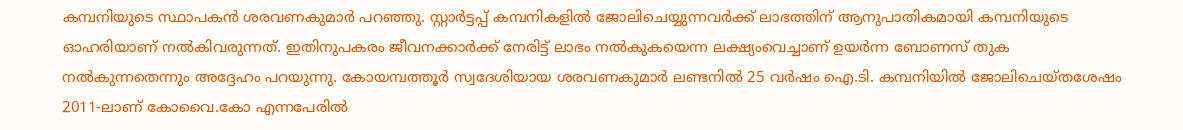കമ്പനിയുടെ സ്ഥാപകന്‍ ശരവണകുമാര്‍ പറഞ്ഞു. സ്റ്റാര്‍ട്ടപ്പ് കമ്പനികളില്‍ ജോലിചെയ്യുന്നവര്‍ക്ക് ലാഭത്തിന് ആനുപാതികമായി കമ്പനിയുടെ ഓഹരിയാണ് നല്‍കിവരുന്നത്. ഇതിനുപകരം ജീവനക്കാര്‍ക്ക് നേരിട്ട് ലാഭം നല്‍കുകയെന്ന ലക്ഷ്യംവെച്ചാണ് ഉയര്‍ന്ന ബോണസ് തുക നല്‍കുന്നതെന്നും അദ്ദേഹം പറയുന്നു. കോയമ്പത്തൂര്‍ സ്വദേശിയായ ശരവണകുമാര്‍ ലണ്ടനില്‍ 25 വര്‍ഷം ഐ.ടി. കമ്പനിയില്‍ ജോലിചെയ്തശേഷം 2011-ലാണ് കോവൈ.കോ എന്നപേരില്‍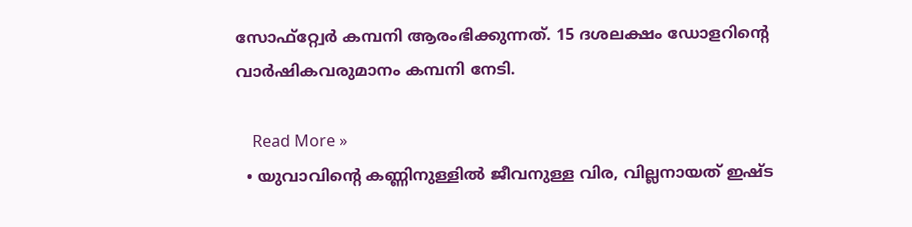സോഫ്റ്റ്വേര്‍ കമ്പനി ആരംഭിക്കുന്നത്. 15 ദശലക്ഷം ഡോളറിന്റെ വാര്‍ഷികവരുമാനം കമ്പനി നേടി.

    Read More »
  • യുവാവിന്റെ കണ്ണിനുള്ളില്‍ ജീവനുള്ള വിര, വില്ലനായത് ഇഷ്ട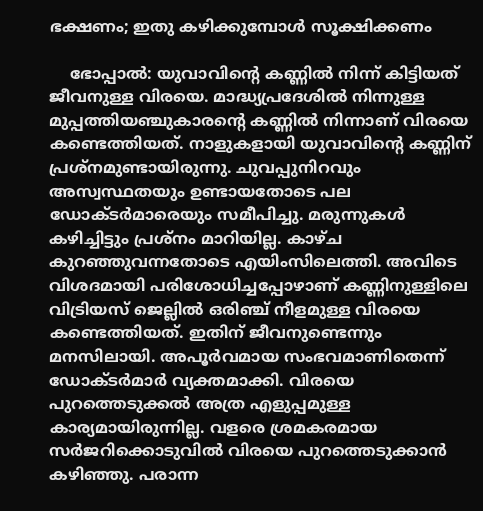ഭക്ഷണം; ഇതു കഴിക്കുമ്പോള്‍ സൂക്ഷിക്കണം

    ഭോപ്പാല്‍: യുവാവിന്റെ കണ്ണില്‍ നിന്ന് കിട്ടിയത് ജീവനുള്ള വിരയെ. മാദ്ധ്യപ്രദേശില്‍ നിന്നുള്ള മുപ്പത്തിയഞ്ചുകാരന്റെ കണ്ണില്‍ നിന്നാണ് വിരയെ കണ്ടെത്തിയത്. നാളുകളായി യുവാവിന്റെ കണ്ണിന് പ്രശ്‌നമുണ്ടായിരുന്നു. ചുവപ്പുനിറവും അസ്വസ്ഥതയും ഉണ്ടായതോടെ പല ഡോക്ടര്‍മാരെയും സമീപിച്ചു. മരുന്നുകള്‍ കഴിച്ചിട്ടും പ്രശ്‌നം മാറിയില്ല. കാഴ്ച കുറഞ്ഞുവന്നതോടെ എയിംസിലെത്തി. അവിടെ വിശദമായി പരിശോധിച്ചപ്പോഴാണ് കണ്ണിനുള്ളിലെ വിട്രിയസ് ജെല്ലില്‍ ഒരിഞ്ച് നീളമുള്ള വിരയെ കണ്ടെത്തിയത്. ഇതിന് ജീവനുണ്ടെന്നും മനസിലായി. അപൂര്‍വമായ സംഭവമാണിതെന്ന് ഡോക്ടര്‍മാര്‍ വ്യക്തമാക്കി. വിരയെ പുറത്തെടുക്കല്‍ അത്ര എളുപ്പമുള്ള കാര്യമായിരുന്നില്ല. വളരെ ശ്രമകരമായ സര്‍ജറിക്കൊടുവില്‍ വിരയെ പുറത്തെടുക്കാന്‍ കഴിഞ്ഞു. പരാന്ന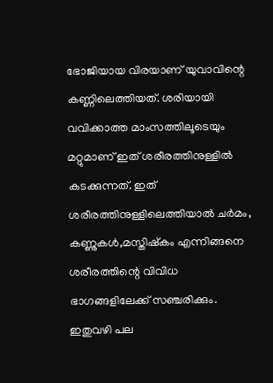ഭോജിയായ വിരയാണ് യുവാവിന്റെ കണ്ണിലെത്തിയത്. ശരിയായി വവിക്കാത്ത മാംസത്തിലൂടെയും മറ്റുമാണ് ഇത് ശരീരത്തിനുള്ളില്‍ കടക്കുന്നത്. ഇത് ശരീരത്തിനുള്ളിലെത്തിയാല്‍ ചര്‍മം, കണ്ണുകള്‍,മസ്തിഷ്‌കം എന്നിങ്ങനെ ശരീരത്തിന്റെ വിവിധ ഭാഗങ്ങളിലേക്ക് സഞ്ചരിക്കും. ഇതുവഴി പല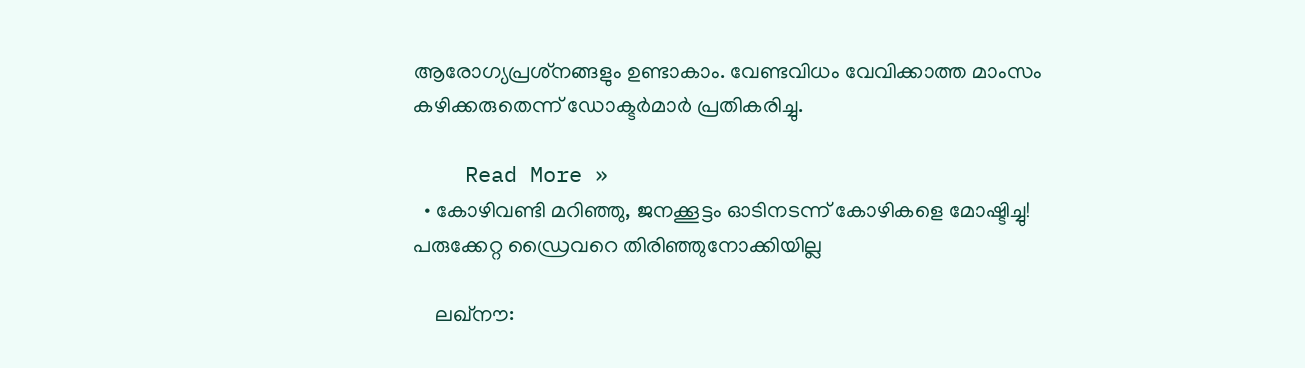ആരോഗ്യപ്രശ്‌നങ്ങളും ഉണ്ടാകാം. വേണ്ടവിധം വേവിക്കാത്ത മാംസം കഴിക്കരുതെന്ന് ഡോക്ടര്‍മാര്‍ പ്രതികരിച്ചു.

    Read More »
  • കോഴിവണ്ടി മറിഞ്ഞു, ജനക്കൂട്ടം ഓടിനടന്ന് കോഴികളെ മോഷ്ടിച്ചു! പരുക്കേറ്റ ഡ്രൈവറെ തിരിഞ്ഞുനോക്കിയില്ല

    ലഖ്‌നൗ: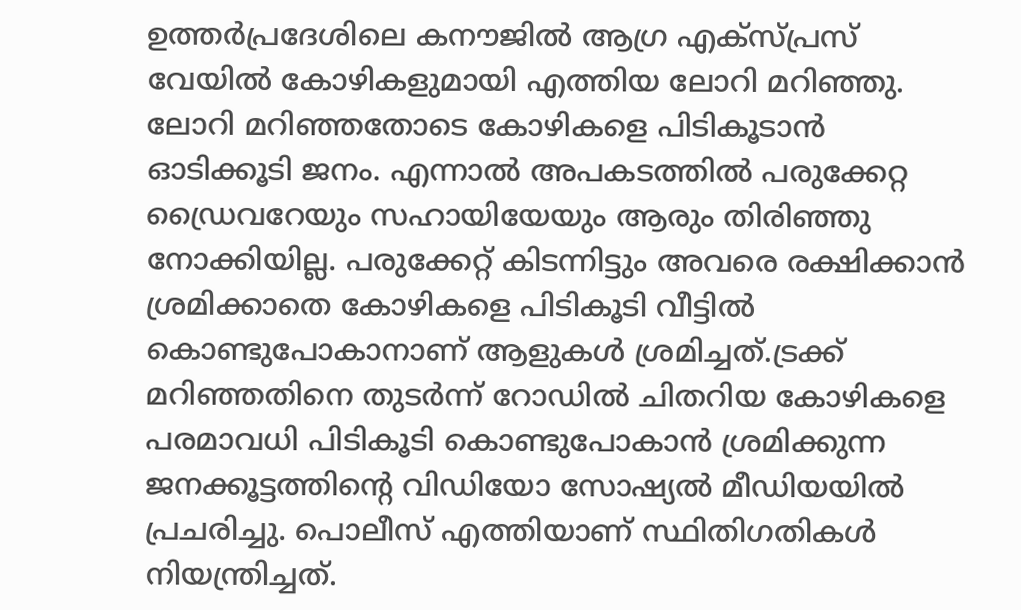ഉത്തര്‍പ്രദേശിലെ കനൗജില്‍ ആഗ്ര എക്‌സ്പ്രസ് വേയില്‍ കോഴികളുമായി എത്തിയ ലോറി മറിഞ്ഞു. ലോറി മറിഞ്ഞതോടെ കോഴികളെ പിടികൂടാന്‍ ഓടിക്കൂടി ജനം. എന്നാല്‍ അപകടത്തില്‍ പരുക്കേറ്റ ഡ്രൈവറേയും സഹായിയേയും ആരും തിരിഞ്ഞു നോക്കിയില്ല. പരുക്കേറ്റ് കിടന്നിട്ടും അവരെ രക്ഷിക്കാന്‍ ശ്രമിക്കാതെ കോഴികളെ പിടികൂടി വീട്ടില്‍ കൊണ്ടുപോകാനാണ് ആളുകള്‍ ശ്രമിച്ചത്.ട്രക്ക് മറിഞ്ഞതിനെ തുടര്‍ന്ന് റോഡില്‍ ചിതറിയ കോഴികളെ പരമാവധി പിടികൂടി കൊണ്ടുപോകാന്‍ ശ്രമിക്കുന്ന ജനക്കൂട്ടത്തിന്റെ വിഡിയോ സോഷ്യല്‍ മീഡിയയില്‍ പ്രചരിച്ചു. പൊലീസ് എത്തിയാണ് സ്ഥിതിഗതികള്‍ നിയന്ത്രിച്ചത്.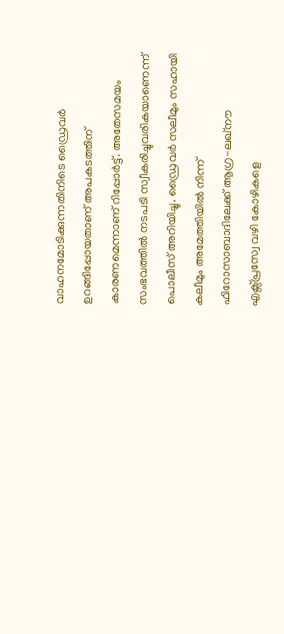വാഹനമോടിക്കുന്നതിനിടെ ഡ്രൈവര്‍ ഉറങ്ങിപ്പോയതാണ് അപകടത്തിന് കാരണമെന്നാണ് റിപ്പോര്‍ട്ട്. അതേസമയം സംഭവത്തില്‍ നടപടി സ്വീകരിച്ചുവരികയാണെന്ന് പൊലീസ് അറിയിച്ചു. ഡ്രൈവര്‍ സലീമും സഹായി കലീമും അമേത്തിയില്‍ നിന്ന് ഫിറോസാബാദിലേക്ക് ആഗ്ര-ലഖ്നൗ എക്സ്പ്രസ്വേ വഴി കോഴികളെ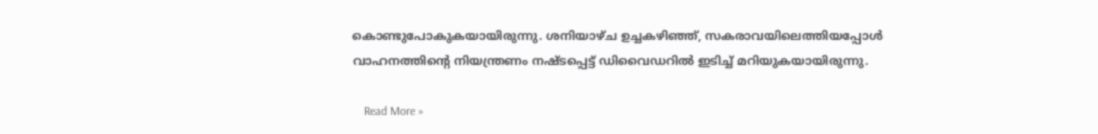കൊണ്ടുപോകുകയായിരുന്നു. ശനിയാഴ്ച ഉച്ചകഴിഞ്ഞ്, സകരാവയിലെത്തിയപ്പോള്‍ വാഹനത്തിന്റെ നിയന്ത്രണം നഷ്ടപ്പെട്ട് ഡിവൈഡറില്‍ ഇടിച്ച് മറിയുകയായിരുന്നു.

    Read More »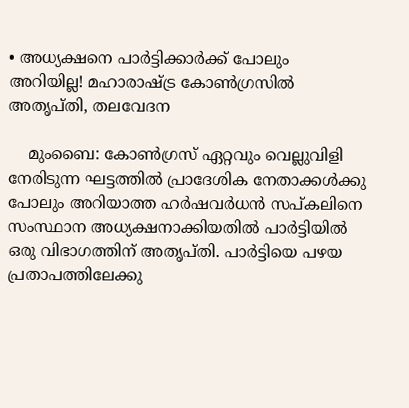• അധ്യക്ഷനെ പാര്‍ട്ടിക്കാര്‍ക്ക് പോലും അറിയില്ല! മഹാരാഷ്ട്ര കോണ്‍ഗ്രസില്‍ അതൃപ്തി, തലവേദന

    മുംബൈ: കോണ്‍ഗ്രസ് ഏറ്റവും വെല്ലുവിളി നേരിടുന്ന ഘട്ടത്തില്‍ പ്രാദേശിക നേതാക്കള്‍ക്കു പോലും അറിയാത്ത ഹര്‍ഷവര്‍ധന്‍ സപ്കലിനെ സംസ്ഥാന അധ്യക്ഷനാക്കിയതില്‍ പാര്‍ട്ടിയില്‍ ഒരു വിഭാഗത്തിന് അതൃപ്തി. പാര്‍ട്ടിയെ പഴയ പ്രതാപത്തിലേക്കു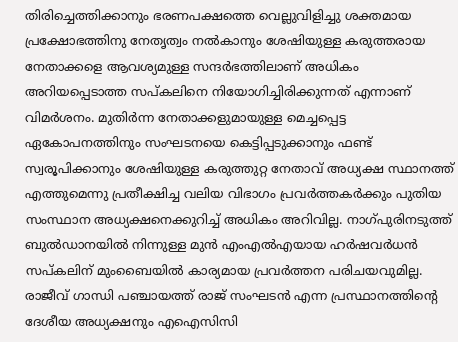തിരിച്ചെത്തിക്കാനും ഭരണപക്ഷത്തെ വെല്ലുവിളിച്ചു ശക്തമായ പ്രക്ഷോഭത്തിനു നേതൃത്വം നല്‍കാനും ശേഷിയുള്ള കരുത്തരായ നേതാക്കളെ ആവശ്യമുള്ള സന്ദര്‍ഭത്തിലാണ് അധികം അറിയപ്പെടാത്ത സപ്കലിനെ നിയോഗിച്ചിരിക്കുന്നത് എന്നാണ് വിമര്‍ശനം. മുതിര്‍ന്ന നേതാക്കളുമായുള്ള മെച്ചപ്പെട്ട ഏകോപനത്തിനും സംഘടനയെ കെട്ടിപ്പടുക്കാനും ഫണ്ട് സ്വരൂപിക്കാനും ശേഷിയുള്ള കരുത്തുറ്റ നേതാവ് അധ്യക്ഷ സ്ഥാനത്ത് എത്തുമെന്നു പ്രതീക്ഷിച്ച വലിയ വിഭാഗം പ്രവര്‍ത്തകര്‍ക്കും പുതിയ സംസ്ഥാന അധ്യക്ഷനെക്കുറിച്ച് അധികം അറിവില്ല. നാഗ്പുരിനടുത്ത് ബുല്‍ഡാനയില്‍ നിന്നുള്ള മുന്‍ എംഎല്‍എയായ ഹര്‍ഷവര്‍ധന്‍ സപ്കലിന് മുംബൈയില്‍ കാര്യമായ പ്രവര്‍ത്തന പരിചയവുമില്ല. രാജീവ് ഗാന്ധി പഞ്ചായത്ത് രാജ് സംഘടന്‍ എന്ന പ്രസ്ഥാനത്തിന്റെ ദേശീയ അധ്യക്ഷനും എഐസിസി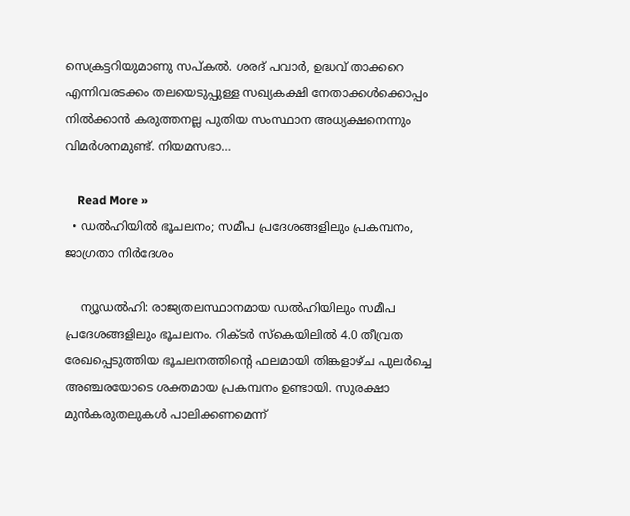സെക്രട്ടറിയുമാണു സപ്കല്‍. ശരദ് പവാര്‍, ഉദ്ധവ് താക്കറെ എന്നിവരടക്കം തലയെടുപ്പുള്ള സഖ്യകക്ഷി നേതാക്കള്‍ക്കൊപ്പം നില്‍ക്കാന്‍ കരുത്തനല്ല പുതിയ സംസ്ഥാന അധ്യക്ഷനെന്നും വിമര്‍ശനമുണ്ട്. നിയമസഭാ…

    Read More »
  • ഡല്‍ഹിയില്‍ ഭൂചലനം; സമീപ പ്രദേശങ്ങളിലും പ്രകമ്പനം, ജാഗ്രതാ നിര്‍ദേശം

    ന്യൂഡല്‍ഹി: രാജ്യതലസ്ഥാനമായ ഡല്‍ഹിയിലും സമീപ പ്രദേശങ്ങളിലും ഭൂചലനം. റിക്ടര്‍ സ്‌കെയിലില്‍ 4.0 തീവ്രത രേഖപ്പെടുത്തിയ ഭൂചലനത്തിന്റെ ഫലമായി തിങ്കളാഴ്ച പുലര്‍ച്ചെ അഞ്ചരയോടെ ശക്തമായ പ്രകമ്പനം ഉണ്ടായി. സുരക്ഷാ മുന്‍കരുതലുകള്‍ പാലിക്കണമെന്ന്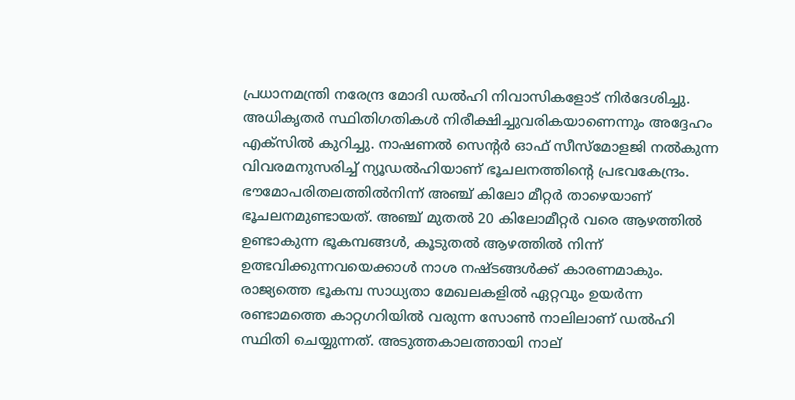പ്രധാനമന്ത്രി നരേന്ദ്ര മോദി ഡല്‍ഹി നിവാസികളോട് നിര്‍ദേശിച്ചു. അധികൃതര്‍ സ്ഥിതിഗതികള്‍ നിരീക്ഷിച്ചുവരികയാണെന്നും അദ്ദേഹം എക്‌സില്‍ കുറിച്ചു. നാഷണല്‍ സെന്റര്‍ ഓഫ് സീസ്മോളജി നല്‍കുന്ന വിവരമനുസരിച്ച് ന്യൂഡല്‍ഹിയാണ് ഭൂചലനത്തിന്റെ പ്രഭവകേന്ദ്രം. ഭൗമോപരിതലത്തില്‍നിന്ന് അഞ്ച് കിലോ മീറ്റര്‍ താഴെയാണ് ഭൂചലനമുണ്ടായത്. അഞ്ച് മുതല്‍ 20 കിലോമീറ്റര്‍ വരെ ആഴത്തില്‍ ഉണ്ടാകുന്ന ഭൂകമ്പങ്ങള്‍, കൂടുതല്‍ ആഴത്തില്‍ നിന്ന് ഉത്ഭവിക്കുന്നവയെക്കാള്‍ നാശ നഷ്ടങ്ങള്‍ക്ക് കാരണമാകും. രാജ്യത്തെ ഭൂകമ്പ സാധ്യതാ മേഖലകളില്‍ ഏറ്റവും ഉയര്‍ന്ന രണ്ടാമത്തെ കാറ്റഗറിയില്‍ വരുന്ന സോണ്‍ നാലിലാണ് ഡല്‍ഹി സ്ഥിതി ചെയ്യുന്നത്. അടുത്തകാലത്തായി നാല്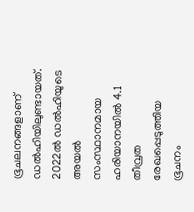ഭൂചലനങ്ങളാണ് ഡല്‍ഹിയിലുണ്ടായത്. 2022ല്‍ ഡല്‍ഹിയുടെ അയല്‍ സംസ്ഥാനമായ ഹരിയാനയില്‍ 4.1 തീവ്രത രേഖപ്പെടുത്തിയ ഭൂചനം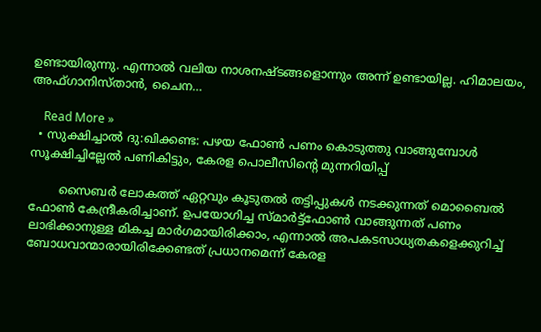ഉണ്ടായിരുന്നു. എന്നാല്‍ വലിയ നാശനഷ്ടങ്ങളൊന്നും അന്ന് ഉണ്ടായില്ല. ഹിമാലയം, അഫ്ഗാനിസ്താന്‍, ചൈന…

    Read More »
  • സുക്ഷിച്ചാൽ ദു:ഖിക്കണ്ട: പഴയ ഫോൺ പണം കൊടുത്തു വാങ്ങുമ്പോൾ സൂക്ഷിച്ചില്ലേൽ പണികിട്ടും, കേരള പൊലീസിന്റെ മുന്നറിയിപ്പ്

        സൈബർ ലോകത്ത് ഏറ്റവും കൂടുതൽ തട്ടിപ്പുകൾ നടക്കുന്നത് മൊബൈൽ ഫോൺ കേന്ദ്രീകരിച്ചാണ്. ഉപയോഗിച്ച സ്മാർട്ട്‌ഫോൺ വാങ്ങുന്നത് പണം ലാഭിക്കാനുള്ള മികച്ച മാർഗമായിരിക്കാം, എന്നാൽ അപകടസാധ്യതകളെക്കുറിച്ച് ബോധവാന്മാരായിരിക്കേണ്ടത് പ്രധാനമെന്ന് കേരള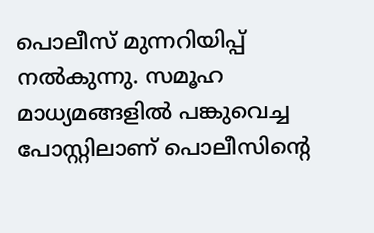പൊലീസ് മുന്നറിയിപ്പ് നൽകുന്നു. സമൂഹ മാധ്യമങ്ങളിൽ പങ്കുവെച്ച പോസ്റ്റിലാണ് പൊലീസിന്റെ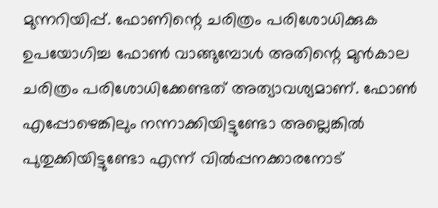മുന്നറിയിപ്പ്. ഫോണിന്റെ ചരിത്രം പരിശോധിക്കുക ഉപയോഗിച്ച ഫോൺ വാങ്ങുമ്പോൾ അതിന്റെ മുൻകാല ചരിത്രം പരിശോധിക്കേണ്ടത് അത്യാവശ്യമാണ്. ഫോൺ എപ്പോഴെങ്കിലും നന്നാക്കിയിട്ടുണ്ടോ അല്ലെങ്കിൽ പുതുക്കിയിട്ടുണ്ടോ എന്ന് വിൽപ്പനക്കാരനോട്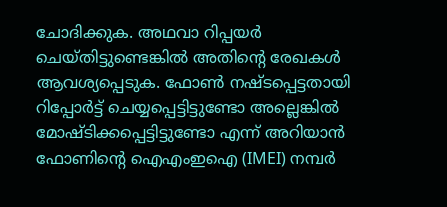ചോദിക്കുക. അഥവാ റിപ്പയർ ചെയ്തിട്ടുണ്ടെങ്കിൽ അതിന്റെ രേഖകൾ ആവശ്യപ്പെടുക. ഫോൺ നഷ്ടപ്പെട്ടതായി റിപ്പോർട്ട് ചെയ്യപ്പെട്ടിട്ടുണ്ടോ അല്ലെങ്കിൽ മോഷ്ടിക്കപ്പെട്ടിട്ടുണ്ടോ എന്ന് അറിയാൻ ഫോണിന്റെ ഐഎംഇഐ (IMEI) നമ്പർ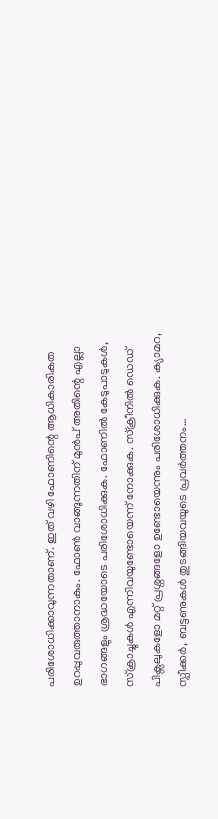പരിശോധിക്കാവുന്നതാണ്. ഇത് വഴി ഫോണിന്റെ ആധികാരികത ഉറപ്പുവരുത്താനാകും. ഫോൺ വാങ്ങുന്നതിന് മുൻപ് അതിന്റെ എല്ലാ ഭാഗങ്ങളും ശ്രദ്ധയോടെ പരിശോധിക്കുക. ഫോണിൽ കേടുപാടുകൾ, സ്ക്രാച്ചുകൾ എന്നിവയുണ്ടോയെന്ന് നോക്കുക. സ്ക്രീനിൽ ഡെഡ് പിക്സലുകളോ മറ്റ് പ്രശ്നങ്ങളോ ഉണ്ടോയെന്നും പരിശോധിക്കുക. ക്യാമറ, സ്പീക്കർ, ബട്ടണുകൾ തുടങ്ങിയവയുടെ പ്രവർത്തനം…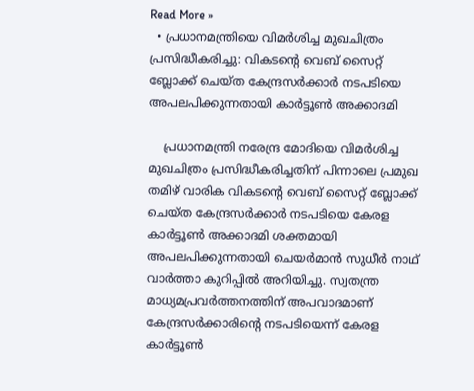Read More »
  • പ്രധാനമന്ത്രിയെ വിമര്‍ശിച്ച മുഖചിത്രം പ്രസിദ്ധീകരിച്ചു: വികടന്റെ വെബ് സൈറ്റ് ബ്ലോക്ക് ചെയ്ത കേന്ദ്രസര്‍ക്കാര്‍ നടപടിയെ അപലപിക്കുന്നതായി കാർട്ടൂൺ അക്കാദമി

    പ്രധാനമന്ത്രി നരേന്ദ്ര മോദിയെ വിമര്‍ശിച്ച മുഖചിത്രം പ്രസിദ്ധീകരിച്ചതിന് പിന്നാലെ പ്രമുഖ തമിഴ് വാരിക വികടന്റെ വെബ് സൈറ്റ് ബ്ലോക്ക് ചെയ്ത കേന്ദ്രസര്‍ക്കാര്‍ നടപടിയെ കേരള കാർട്ടൂൺ അക്കാദമി ശക്തമായി അപലപിക്കുന്നതായി ചെയർമാൻ സുധീർ നാഥ് വാർത്താ കുറിപ്പിൽ അറിയിച്ചു. സ്വതന്ത്ര മാധ്യമപ്രവർത്തനത്തിന് അപവാദമാണ് കേന്ദ്രസർക്കാരിന്റെ നടപടിയെന്ന് കേരള കാർട്ടൂൺ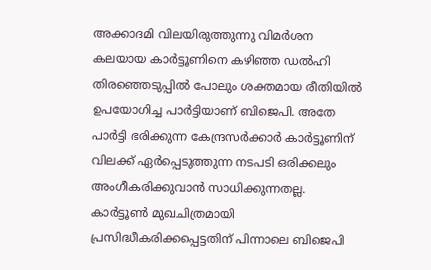അക്കാദമി വിലയിരുത്തുന്നു വിമർശന കലയായ കാർട്ടൂണിനെ കഴിഞ്ഞ ഡൽഹി തിരഞ്ഞെടുപ്പിൽ പോലും ശക്തമായ രീതിയിൽ ഉപയോഗിച്ച പാർട്ടിയാണ് ബിജെപി. അതേ പാർട്ടി ഭരിക്കുന്ന കേന്ദ്രസർക്കാർ കാർട്ടൂണിന് വിലക്ക് ഏർപ്പെടുത്തുന്ന നടപടി ഒരിക്കലും അംഗീകരിക്കുവാൻ സാധിക്കുന്നതല്ല. കാര്‍ട്ടൂണ്‍ മുഖചിത്രമായി പ്രസിദ്ധീകരിക്കപ്പെട്ടതിന് പിന്നാലെ ബിജെപി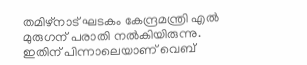തമിഴ്‌നാട് ഘടകം കേന്ദ്രമന്ത്രി എല്‍ മുരുഗന് പരാതി നല്‍കിയിരുന്നു. ഇതിന് പിന്നാലെയാണ് വെബ്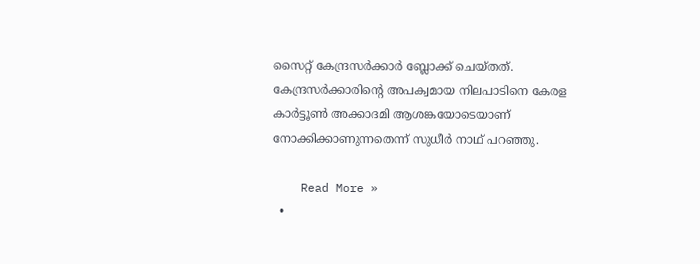സൈറ്റ് കേന്ദ്രസര്‍ക്കാര്‍ ബ്ലോക്ക് ചെയ്തത്. കേന്ദ്രസർക്കാരിന്റെ അപക്വമായ നിലപാടിനെ കേരള കാർട്ടൂൺ അക്കാദമി ആശങ്കയോടെയാണ് നോക്കിക്കാണുന്നതെന്ന് സുധീർ നാഥ് പറഞ്ഞു.

    Read More »
  •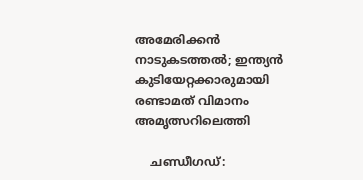അമേരിക്കന്‍ നാടുകടത്തല്‍; ഇന്ത്യന്‍ കുടിയേറ്റക്കാരുമായി രണ്ടാമത് വിമാനം അമൃത്സറിലെത്തി

    ചണ്ഡീഗഡ്: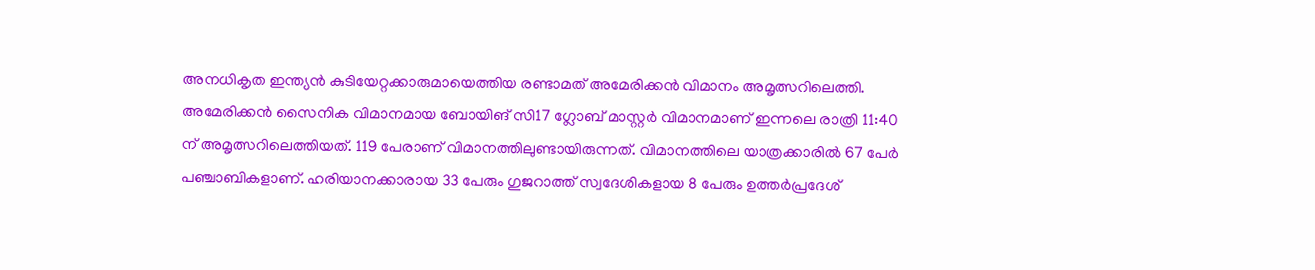അനധികൃത ഇന്ത്യന്‍ കുടിയേറ്റക്കാരുമായെത്തിയ രണ്ടാമത് അമേരിക്കന്‍ വിമാനം അമൃത്സറിലെത്തി. അമേരിക്കന്‍ സൈനിക വിമാനമായ ബോയിങ് സി17 ഗ്ലോബ് മാസ്റ്റര്‍ വിമാനമാണ് ഇന്നലെ രാത്രി 11:40 ന് അമൃത്സറിലെത്തിയത്. 119 പേരാണ് വിമാനത്തിലുണ്ടായിരുന്നത്. വിമാനത്തിലെ യാത്രക്കാരില്‍ 67 പേര്‍ പഞ്ചാബികളാണ്. ഹരിയാനക്കാരായ 33 പേരും ഗുജറാത്ത് സ്വദേശികളായ 8 പേരും ഉത്തര്‍പ്രദേശ്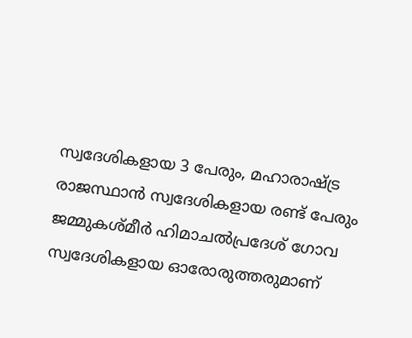സ്വദേശികളായ 3 പേരും, മഹാരാഷ്ട്ര രാജസ്ഥാന്‍ സ്വദേശികളായ രണ്ട് പേരും ജമ്മുകശ്മീര്‍ ഹിമാചല്‍പ്രദേശ് ഗോവ സ്വദേശികളായ ഓരോരുത്തരുമാണ്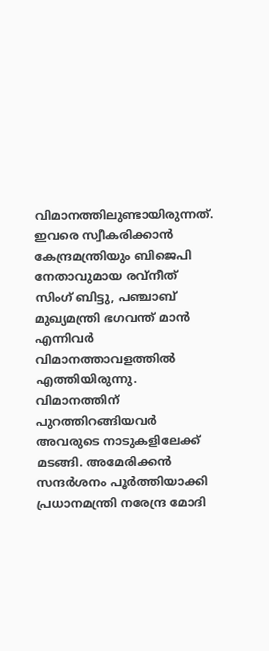വിമാനത്തിലുണ്ടായിരുന്നത്. ഇവരെ സ്വീകരിക്കാന്‍ കേന്ദ്രമന്ത്രിയും ബിജെപി നേതാവുമായ രവ്നീത് സിംഗ് ബിട്ടു, പഞ്ചാബ് മുഖ്യമന്ത്രി ഭഗവന്ത് മാന്‍ എന്നിവര്‍ വിമാനത്താവളത്തില്‍ എത്തിയിരുന്നു. വിമാനത്തിന് പുറത്തിറങ്ങിയവര്‍ അവരുടെ നാടുകളിലേക്ക് മടങ്ങി. അമേരിക്കന്‍ സന്ദര്‍ശനം പൂര്‍ത്തിയാക്കി പ്രധാനമന്ത്രി നരേന്ദ്ര മോദി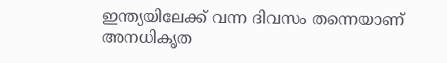ഇന്ത്യയിലേക്ക് വന്ന ദിവസം തന്നെയാണ് അനധികൃത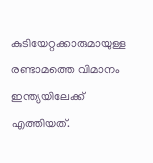കുടിയേറ്റക്കാരുമായുള്ള രണ്ടാമത്തെ വിമാനം ഇന്ത്യയിലേക്ക് എത്തിയത്.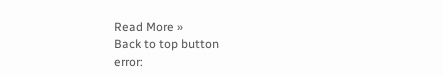Read More »
Back to top button
error: